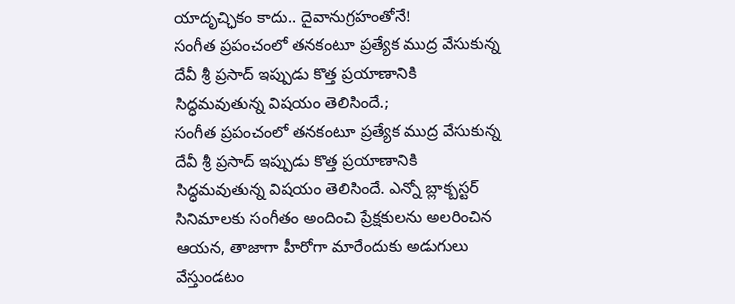యాదృచ్ఛికం కాదు.. దైవానుగ్రహంతోనే!
సంగీత ప్రపంచంలో తనకంటూ ప్రత్యేక ముద్ర వేసుకున్న దేవీ శ్రీ ప్రసాద్ ఇప్పుడు కొత్త ప్రయాణానికి సిద్ధమవుతున్న విషయం తెలిసిందే.;
సంగీత ప్రపంచంలో తనకంటూ ప్రత్యేక ముద్ర వేసుకున్న దేవీ శ్రీ ప్రసాద్ ఇప్పుడు కొత్త ప్రయాణానికి సిద్ధమవుతున్న విషయం తెలిసిందే. ఎన్నో బ్లాక్బస్టర్ సినిమాలకు సంగీతం అందించి ప్రేక్షకులను అలరించిన ఆయన, తాజాగా హీరోగా మారేందుకు అడుగులు వేస్తుండటం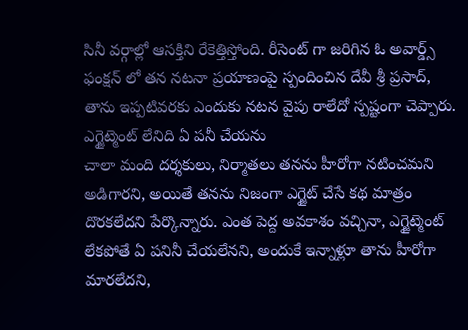సినీ వర్గాల్లో ఆసక్తిని రేకెత్తిస్తోంది. రీసెంట్ గా జరిగిన ఓ అవార్డ్స్ ఫంక్షన్ లో తన నటనా ప్రయాణంపై స్పందించిన దేవీ శ్రీ ప్రసాద్, తాను ఇప్పటివరకు ఎందుకు నటన వైపు రాలేదో స్పష్టంగా చెప్పారు.
ఎగ్జైట్మెంట్ లేనిది ఏ పనీ చేయను
చాలా మంది దర్శకులు, నిర్మాతలు తనను హీరోగా నటించమని అడిగారని, అయితే తనను నిజంగా ఎగ్జైట్ చేసే కథ మాత్రం దొరకలేదని పేర్కొన్నారు. ఎంత పెద్ద అవకాశం వచ్చినా, ఎగ్జైట్మెంట్ లేకపోతే ఏ పనినీ చేయలేనని, అందుకే ఇన్నాళ్లూ తాను హీరోగా మారలేదని,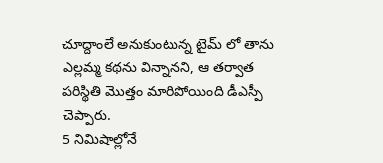చూద్దాంలే అనుకుంటున్న టైమ్ లో తాను ఎల్లమ్మ కథను విన్నానని, ఆ తర్వాత పరిస్థితి మొత్తం మారిపోయింది డీఎస్పీ చెప్పారు.
5 నిమిషాల్లోనే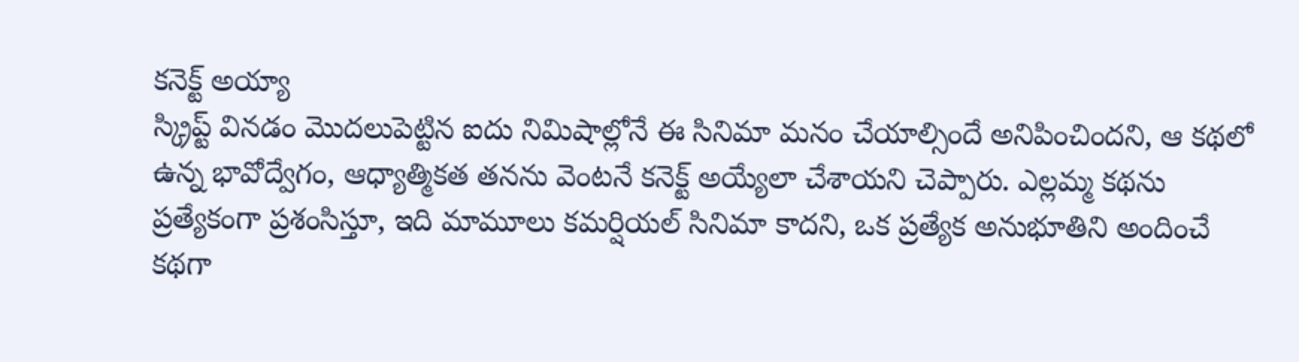కనెక్ట్ అయ్యా
స్క్రిప్ట్ వినడం మొదలుపెట్టిన ఐదు నిమిషాల్లోనే ఈ సినిమా మనం చేయాల్సిందే అనిపించిందని, ఆ కథలో ఉన్న భావోద్వేగం, ఆధ్యాత్మికత తనను వెంటనే కనెక్ట్ అయ్యేలా చేశాయని చెప్పారు. ఎల్లమ్మ కథను ప్రత్యేకంగా ప్రశంసిస్తూ, ఇది మామూలు కమర్షియల్ సినిమా కాదని, ఒక ప్రత్యేక అనుభూతిని అందించే కథగా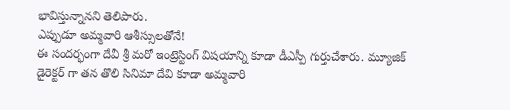భావిస్తున్నానని తెలిపారు.
ఎప్పుడూ అమ్మవారి ఆశీస్సులతోనే!
ఈ సందర్భంగా దేవీ శ్రీ మరో ఇంట్రెస్టింగ్ విషయాన్ని కూడా డీఎస్పీ గుర్తుచేశారు. మ్యూజిక్ డైరెక్టర్ గా తన తొలి సినిమా దేవి కూడా అమ్మవారి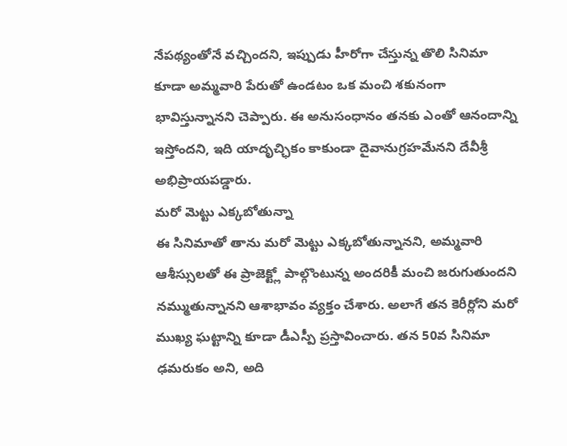నేపథ్యంతోనే వచ్చిందని, ఇప్పుడు హీరోగా చేస్తున్న తొలి సినిమా కూడా అమ్మవారి పేరుతో ఉండటం ఒక మంచి శకునంగా భావిస్తున్నానని చెప్పారు. ఈ అనుసంధానం తనకు ఎంతో ఆనందాన్ని ఇస్తోందని, ఇది యాదృచ్ఛికం కాకుండా దైవానుగ్రహమేనని దేవీశ్రీ అభిప్రాయపడ్డారు.
మరో మెట్టు ఎక్కబోతున్నా
ఈ సినిమాతో తాను మరో మెట్టు ఎక్కబోతున్నానని, అమ్మవారి ఆశీస్సులతో ఈ ప్రాజెక్ట్లో పాల్గొంటున్న అందరికీ మంచి జరుగుతుందని నమ్ముతున్నానని ఆశాభావం వ్యక్తం చేశారు. అలాగే తన కెరీర్లోని మరో ముఖ్య ఘట్టాన్ని కూడా డీఎస్పీ ప్రస్తావించారు. తన 50వ సినిమా ఢమరుకం అని, అది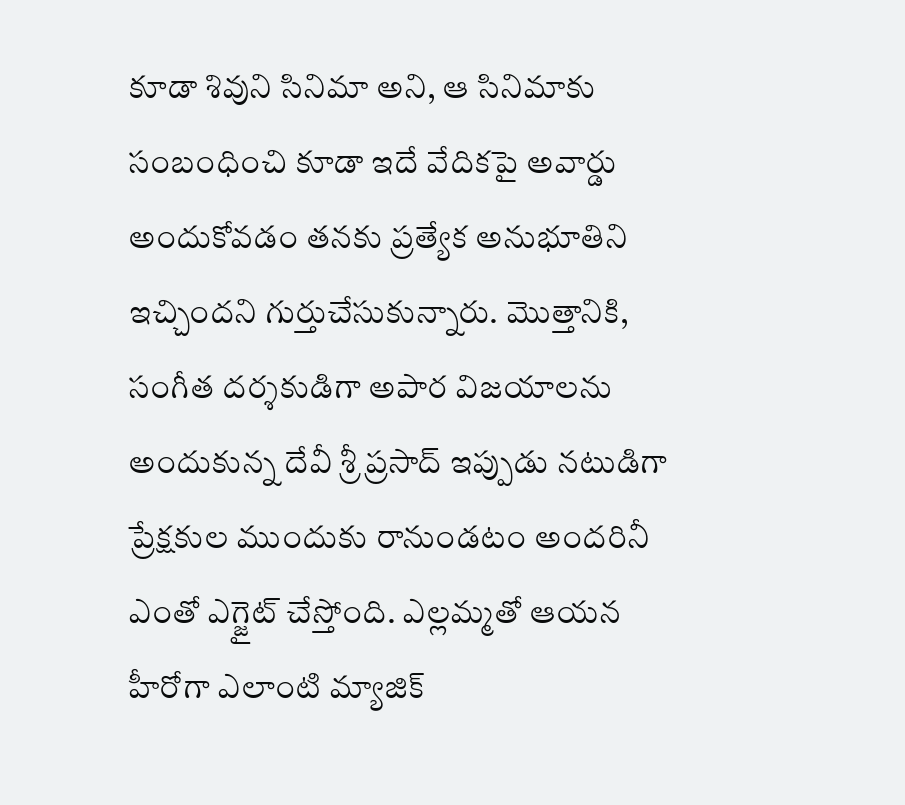కూడా శివుని సినిమా అని, ఆ సినిమాకు సంబంధించి కూడా ఇదే వేదికపై అవార్డు అందుకోవడం తనకు ప్రత్యేక అనుభూతిని ఇచ్చిందని గుర్తుచేసుకున్నారు. మొత్తానికి, సంగీత దర్శకుడిగా అపార విజయాలను అందుకున్న దేవీ శ్రీ ప్రసాద్ ఇప్పుడు నటుడిగా ప్రేక్షకుల ముందుకు రానుండటం అందరినీ ఎంతో ఎగ్జైట్ చేస్తోంది. ఎల్లమ్మతో ఆయన హీరోగా ఎలాంటి మ్యాజిక్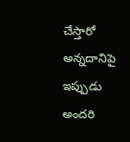చేస్తారో అన్నదానిపై ఇప్పుడు అందరి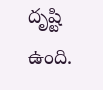దృష్టి ఉంది.